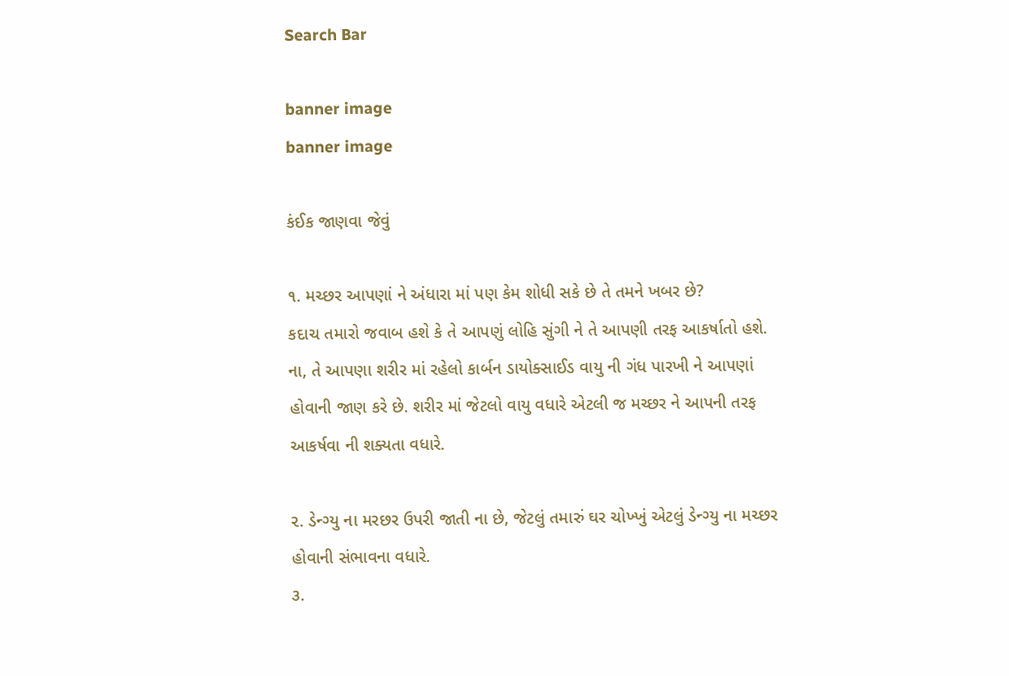Search Bar

banner image
banner image

કંઈક જાણવા જેવું

૧. મચ્છર આપણાં ને અંધારા માં પણ કેમ શોધી સકે છે તે તમને ખબર છે?
કદાચ તમારો જવાબ હશે કે તે આપણું લોહિ સુંગી ને તે આપણી તરફ આકર્ષાતો હશે.
ના, તે આપણા શરીર માં રહેલો કાર્બન ડાયોક્સાઈડ વાયુ ની ગંધ પારખી ને આપણાં હોવાની જાણ કરે છે. શરીર માં જેટલો વાયુ વધારે એટલી જ મચ્છર ને આપની તરફ આકર્ષવા ની શક્યતા વધારે.

૨. ડેન્ગ્યુ ના મરછર ઉપરી જાતી ના છે, જેટલું તમારું ઘર ચોખ્ખું એટલું ડેન્ગ્યુ ના મચ્છર હોવાની સંભાવના વધારે.
૩.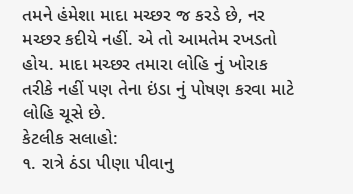તમને હંમેશા માદા મચ્છર જ કરડે છે, નર મચ્છર કદીયે નહીં. એ તો આમતેમ રખડતો હોય. માદા મચ્છર તમારા લોહિ નું ખોરાક તરીકે નહીં પણ તેના ઇંડા નું પોષણ કરવા માટે લોહિ ચૂસે છે.
કેટલીક સલાહો:
૧. રાત્રે ઠંડા પીણા પીવાનુ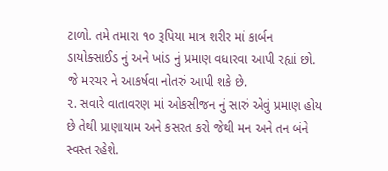ટાળો. તમે તમારા ૧૦ રૂપિયા માત્ર શરીર માં કાર્બન ડાયોક્સાઈડ નું અને ખાંડ નું પ્રમાણ વધારવા આપી રહ્યાં છો. જે મરચર ને આકર્ષવા નોતરું આપી શકે છે.
૨. સવારે વાતાવરણ માં ઓકસીજન નું સારું એવું પ્રમાણ હોય છે તેથી પ્રાણાયામ અને કસરત કરો જેથી મન અને તન બંને સ્વસ્ત રહેશે.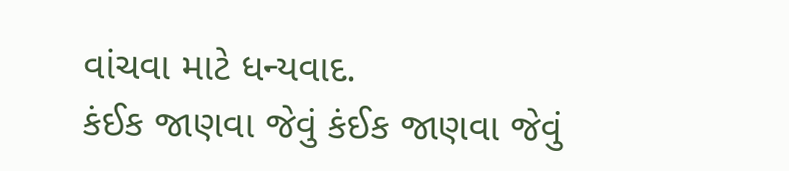વાંચવા માટે ધન્યવાદ.
કંઈક જાણવા જેવું કંઈક જાણવા જેવું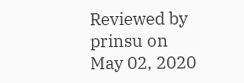Reviewed by prinsu on May 02, 2020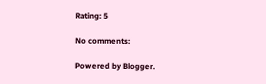Rating: 5

No comments:

Powered by Blogger.